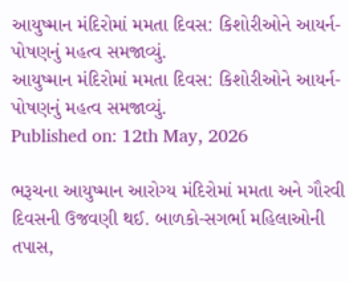આયુષ્માન મંદિરોમાં મમતા દિવસ: કિશોરીઓને આયર્ન-પોષણનું મહત્વ સમજાવ્યું.
આયુષ્માન મંદિરોમાં મમતા દિવસ: કિશોરીઓને આયર્ન-પોષણનું મહત્વ સમજાવ્યું.
Published on: 12th May, 2026

ભરૂચના આયુષ્માન આરોગ્ય મંદિરોમાં મમતા અને ગૌરવી દિવસની ઉજવણી થઈ. બાળકો-સગર્ભા મહિલાઓની તપાસ,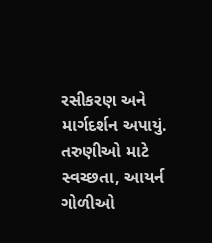રસીકરણ અને માર્ગદર્શન અપાયું. તરુણીઓ માટે સ્વચ્છતા, આયર્ન ગોળીઓ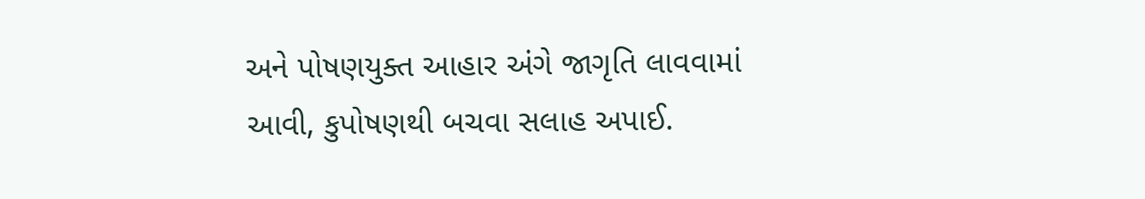અને પોષણયુક્ત આહાર અંગે જાગૃતિ લાવવામાં આવી, કુપોષણથી બચવા સલાહ અપાઈ.